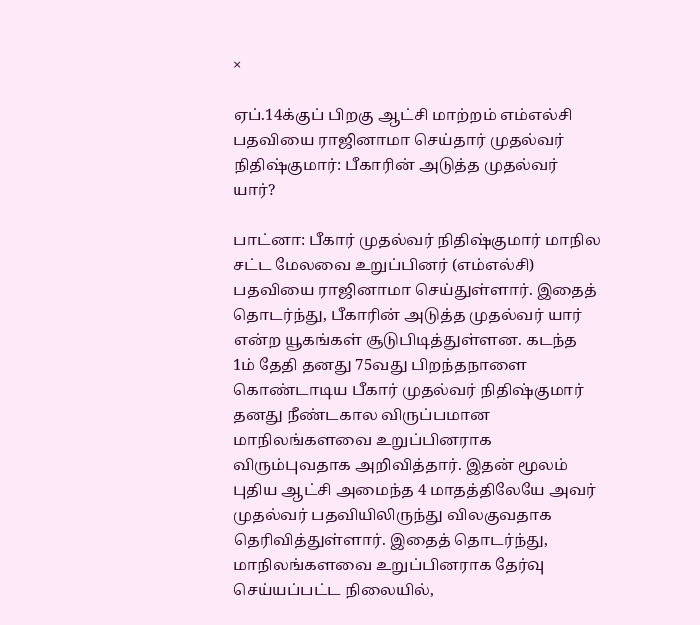×

ஏப்.14க்குப் பிறகு ஆட்சி மாற்றம் எம்எல்சி பதவியை ராஜினாமா செய்தார் முதல்வர் நிதிஷ்குமார்: பீகாரின் அடுத்த முதல்வர் யார்?

பாட்னா: பீகார் முதல்வர் நிதிஷ்குமார் மாநில சட்ட மேலவை உறுப்பினர் (எம்எல்சி) பதவியை ராஜினாமா செய்துள்ளார். இதைத் தொடர்ந்து, பீகாரின் அடுத்த முதல்வர் யார் என்ற யூகங்கள் சூடுபிடித்துள்ளன. கடந்த 1ம் தேதி தனது 75வது பிறந்தநாளை கொண்டாடிய பீகார் முதல்வர் நிதிஷ்குமார் தனது நீண்டகால விருப்பமான மாநிலங்களவை உறுப்பினராக விரும்புவதாக அறிவித்தார். இதன் மூலம் புதிய ஆட்சி அமைந்த 4 மாதத்திலேயே அவர் முதல்வர் பதவியிலிருந்து விலகுவதாக தெரிவித்துள்ளார். இதைத் தொடர்ந்து, மாநிலங்களவை உறுப்பினராக தேர்வு செய்யப்பட்ட நிலையில்,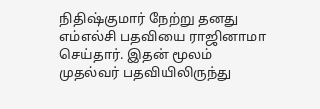நிதிஷ்குமார் நேற்று தனது எம்எல்சி பதவியை ராஜினாமா செய்தார். இதன் மூலம் முதல்வர் பதவியிலிருந்து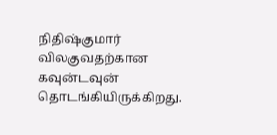நிதிஷ்குமார் விலகுவதற்கான கவுன்டவுன் தொடங்கியிருக்கிறது.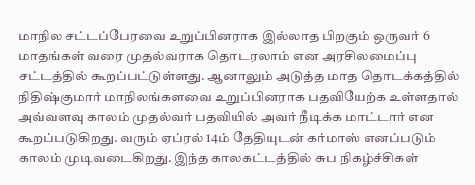மாநில சட்டப்பேரவை உறுப்பினராக இல்லாத பிறகும் ஒருவர் 6 மாதங்கள் வரை முதல்வராக தொடரலாம் என அரசிலமைப்பு சட்டத்தில் கூறப்பட்டுள்ளது. ஆனாலும் அடுத்த மாத தொடக்கத்தில் நிதிஷ்குமார் மாநிலங்களவை உறுப்பினராக பதவியேற்க உள்ளதால் அவ்வளவு காலம் முதல்வர் பதவியில் அவர் நீடிக்க மாட்டார் என கூறப்படுகிறது. வரும் ஏப்ரல் 14ம் தேதியுடன் கர்மாஸ் எனப்படும் காலம் முடிவடைகிறது. இந்த காலகட்டத்தில் சுப நிகழ்ச்சிகள்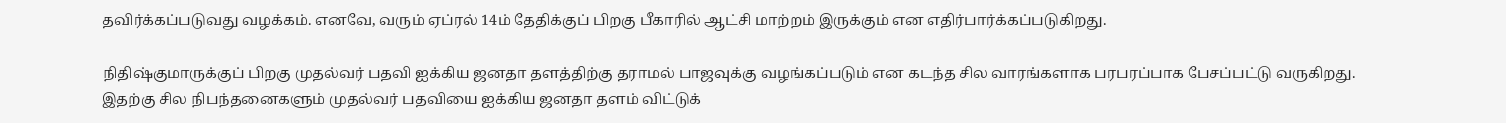தவிர்க்கப்படுவது வழக்கம். எனவே, வரும் ஏப்ரல் 14ம் தேதிக்குப் பிறகு பீகாரில் ஆட்சி மாற்றம் இருக்கும் என எதிர்பார்க்கப்படுகிறது.

நிதிஷ்குமாருக்குப் பிறகு முதல்வர் பதவி ஐக்கிய ஜனதா தளத்திற்கு தராமல் பாஜவுக்கு வழங்கப்படும் என கடந்த சில வாரங்களாக பரபரப்பாக பேசப்பட்டு வருகிறது. இதற்கு சில நிபந்தனைகளும் முதல்வர் பதவியை ஐக்கிய ஜனதா தளம் விட்டுக்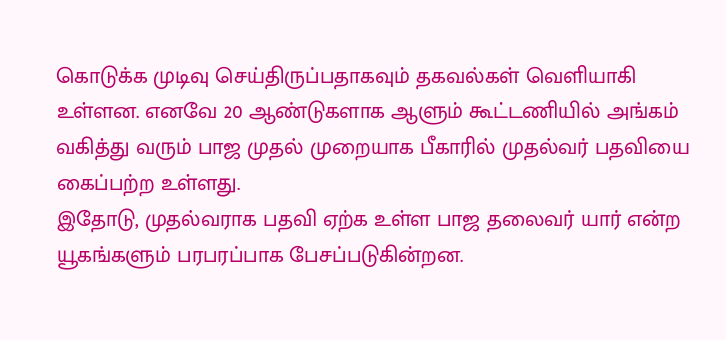கொடுக்க முடிவு செய்திருப்பதாகவும் தகவல்கள் வெளியாகி உள்ளன. எனவே 20 ஆண்டுகளாக ஆளும் கூட்டணியில் அங்கம் வகித்து வரும் பாஜ முதல் முறையாக பீகாரில் முதல்வர் பதவியை கைப்பற்ற உள்ளது.
இதோடு, முதல்வராக பதவி ஏற்க உள்ள பாஜ தலைவர் யார் என்ற யூகங்களும் பரபரப்பாக பேசப்படுகின்றன.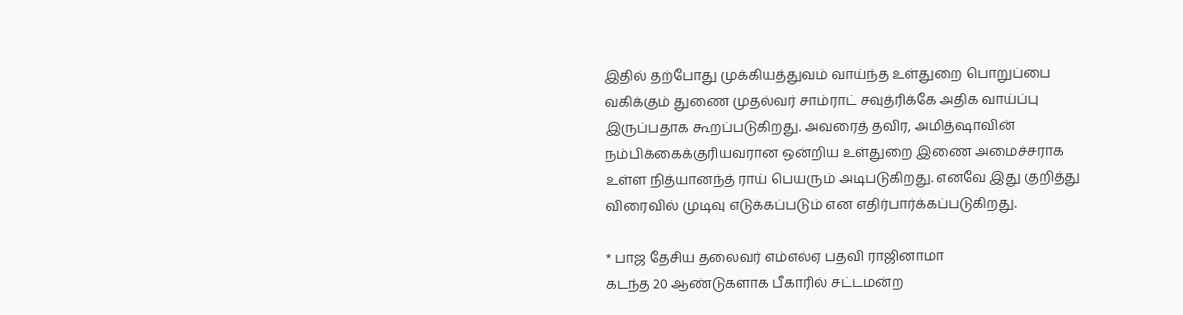இதில் தற்போது முக்கியத்துவம் வாய்ந்த உள்துறை பொறுப்பை வகிக்கும் துணை முதல்வர் சாம்ராட் சவுத்ரிக்கே அதிக வாய்ப்பு இருப்பதாக கூறப்படுகிறது. அவரைத் தவிர, அமித்ஷாவின் நம்பிக்கைக்குரியவரான ஒன்றிய உள்துறை இணை அமைச்சராக உள்ள நித்யானந்த் ராய் பெயரும் அடிபடுகிறது. எனவே இது குறித்து விரைவில் முடிவு எடுக்கப்படும் என எதிர்பார்க்கப்படுகிறது.

* பாஜ தேசிய தலைவர் எம்எல்ஏ பதவி ராஜினாமா
கடந்த 20 ஆண்டுகளாக பீகாரில் சட்டமன்ற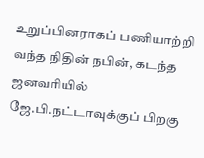உறுப்பினராகப் பணியாற்றி வந்த நிதின் நபின், கடந்த ஜனவரியில் ஜே.பி.நட்டாவுக்குப் பிறகு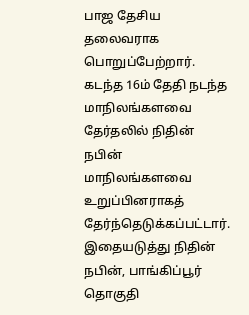பாஜ தேசிய தலைவராக பொறுப்பேற்றார். கடந்த 16ம் தேதி நடந்த மாநிலங்களவை தேர்தலில் நிதின் நபின் மாநிலங்களவை உறுப்பினராகத் தேர்ந்தெடுக்கப்பட்டார். இதையடுத்து நிதின் நபின், பாங்கிப்பூர் தொகுதி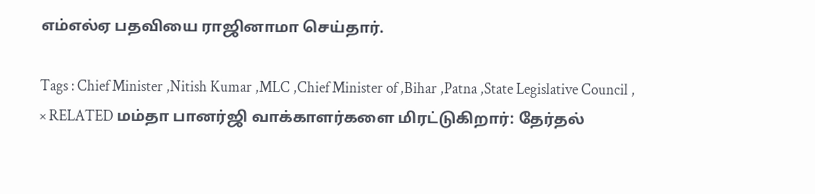எம்எல்ஏ பதவியை ராஜினாமா செய்தார்.

Tags : Chief Minister ,Nitish Kumar ,MLC ,Chief Minister of ,Bihar ,Patna ,State Legislative Council ,
× RELATED மம்தா பானர்ஜி வாக்காளர்களை மிரட்டுகிறார்: தேர்தல்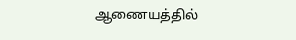ஆணையத்தில்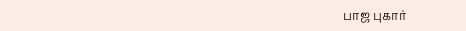பாஜ புகார்